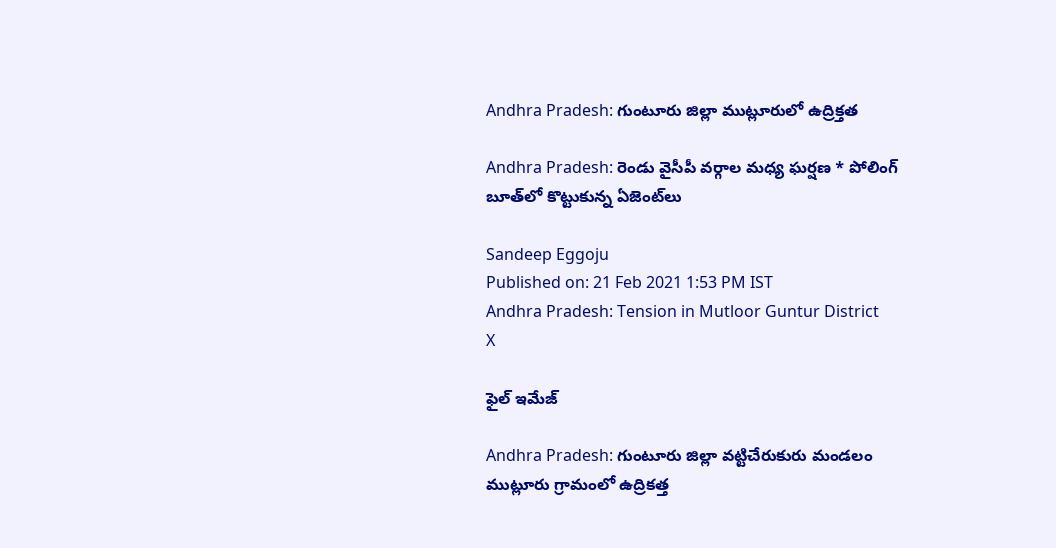Andhra Pradesh: గుంటూరు జిల్లా ముట్లూరులో ఉద్రిక్తత

Andhra Pradesh: రెండు వైసీపీ వర్గాల మధ్య ఘర్షణ * పోలింగ్ బూత్‌లో కొట్టుకున్న ఏజెంట్‌లు

Sandeep Eggoju
Published on: 21 Feb 2021 1:53 PM IST
Andhra Pradesh: Tension in Mutloor Guntur District
X

ఫైల్ ఇమేజ్

Andhra Pradesh: గుంటూరు జిల్లా వట్టిచేరుకురు మండలం ముట్లూరు గ్రామంలో ఉద్రికత్త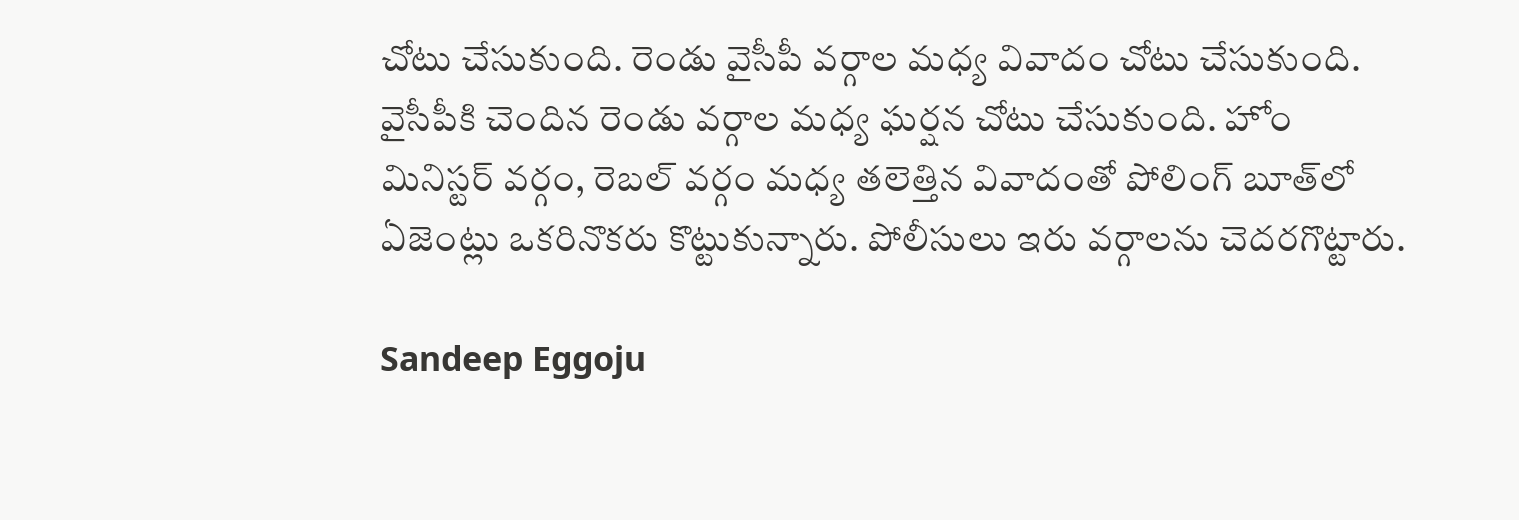చోటు చేసుకుంది. రెండు వైసీపీ వర్గాల మధ్య వివాదం చోటు చేసుకుంది. వైసీపీకి చెందిన రెండు వర్గాల మధ్య ఘర్షన చోటు చేసుకుంది. హోం మినిస్టర్ వర్గం, రెబల్ వర్గం మధ్య తలెత్తిన వివాదంతో పోలింగ్ బూత్‌లో ఏజెంట్లు ఒకరినొకరు కొట్టుకున్నారు. పోలీసులు ఇరు వర్గాలను చెదరగొట్టారు.

Sandeep Eggoju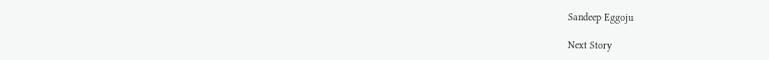Sandeep Eggoju

Next Story